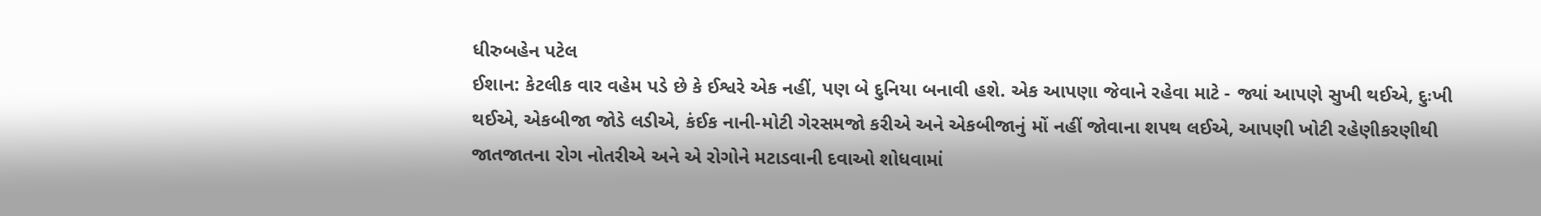ધીરુબહેન પટેલ
ઈશાન: કેટલીક વાર વહેમ પડે છે કે ઈશ્વરે એક નહીં, પણ બે દુનિયા બનાવી હશે. એક આપણા જેવાને રહેવા માટે - જ્યાં આપણે સુખી થઈએ, દુઃખી થઈએ, એકબીજા જોડે લડીએ, કંઈક નાની-મોટી ગેરસમજો કરીએ અને એકબીજાનું મોં નહીં જોવાના શપથ લઈએ, આપણી ખોટી રહેણીકરણીથી જાતજાતના રોગ નોતરીએ અને એ રોગોને મટાડવાની દવાઓ શોધવામાં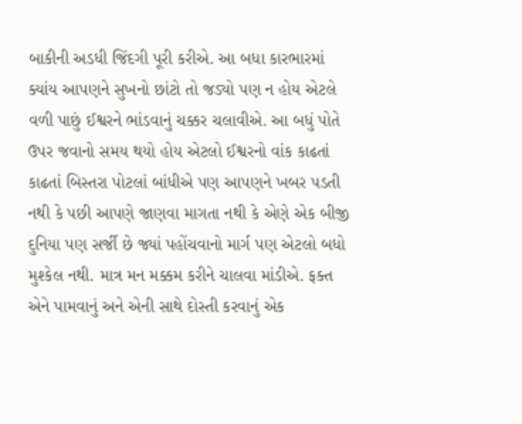બાકીની અડધી જિંદગી પૂરી કરીએ. આ બધા કારભારમાં ક્યાંય આપણને સુખનો છાંટો તો જડ્યો પણ ન હોય એટલે વળી પાછું ઈશ્વરને ભાંડવાનું ચક્કર ચલાવીએ. આ બધું પોતે ઉપર જવાનો સમય થયો હોય એટલો ઈશ્વરનો વાંક કાઢતાં કાઢતાં બિસ્તરા પોટલાં બાંધીએ પણ આપણને ખબર પડતી નથી કે પછી આપણે જાણવા માગતા નથી કે એણે એક બીજી દુનિયા પણ સર્જી છે જ્યાં પહોંચવાનો માર્ગ પણ એટલો બધો મુશ્કેલ નથી. માત્ર મન મક્કમ કરીને ચાલવા માંડીએ. ફક્ત એને પામવાનું અને એની સાથે દોસ્તી કરવાનું એક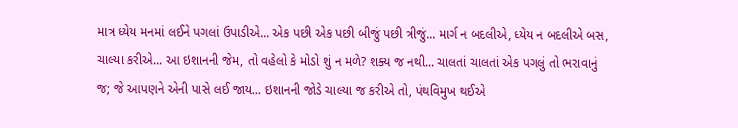માત્ર ધ્યેય મનમાં લઈને પગલાં ઉપાડીએ... એક પછી એક પછી બીજું પછી ત્રીજું... માર્ગ ન બદલીએ, ધ્યેય ન બદલીએ બસ, ચાલ્યા કરીએ... આ ઇશાનની જેમ, તો વહેલો કે મોડો શું ન મળે? શક્ય જ નથી... ચાલતાં ચાલતાં એક પગલું તો ભરાવાનું જ; જે આપણને એની પાસે લઈ જાય... ઇશાનની જોડે ચાલ્યા જ કરીએ તો, પંથવિમુખ થઈએ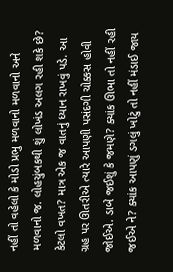નહીં તો વહેલો કે મોડો પ્રભુ મળવાનો મળવાનો અને મળવાનો જ. લોહચુંબકથી શું લોખંડ અલગ રહી શકે છે? કેટલો વખત? માત્ર એક જ વાતનું ધ્યાન રાખવું પડે. આ ગ્રહ પર ઊતરીએ ત્યારે આપણી પસંદગી ચોક્કસ હોવી જોઈએ. ડાબે જઈશું કે જમણે? ક્યાંક ઊભા તો નહીં રહી જઈએ ને? ક્યાંક આપણું ડગલું ખોટું તો નહીં મંડાઈ જાય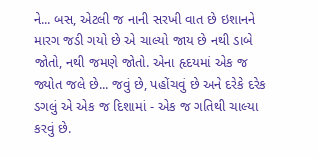ને... બસ, એટલી જ નાની સરખી વાત છે ઇશાનને મારગ જડી ગયો છે એ ચાલ્યો જાય છે નથી ડાબે જોતો, નથી જમણે જોતો. એના હૃદયમાં એક જ જ્યોત જલે છે... જવું છે, પહોંચવું છે અને દરેકે દરેક ડગલું એ એક જ દિશામાં - એક જ ગતિથી ચાલ્યા કરવું છે.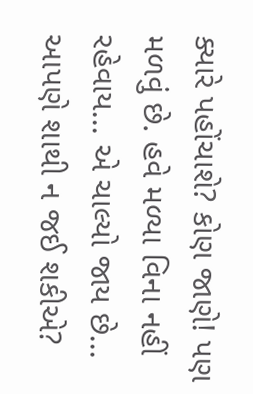ક્યારે પહોંચાશે? કોણ જાણે! પણ મળવું છે. હવે મળ્યા વિના નહીં રહેવાય... એ ચાલ્યો જાય છે... આપણે શાથી ન જઈ શકીએ?